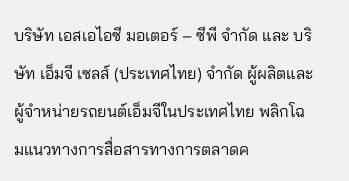บริษัท เอสเอไอซี มอเตอร์ – ซีพี จำกัด และ บริษัท เอ็มจี เซลส์ (ประเทศไทย) จำกัด ผู้ผลิตและผู้จำหน่ายรถยนต์เอ็มจีในประเทศไทย พลิกโฉมแนวทางการสื่อสารทางการตลาดค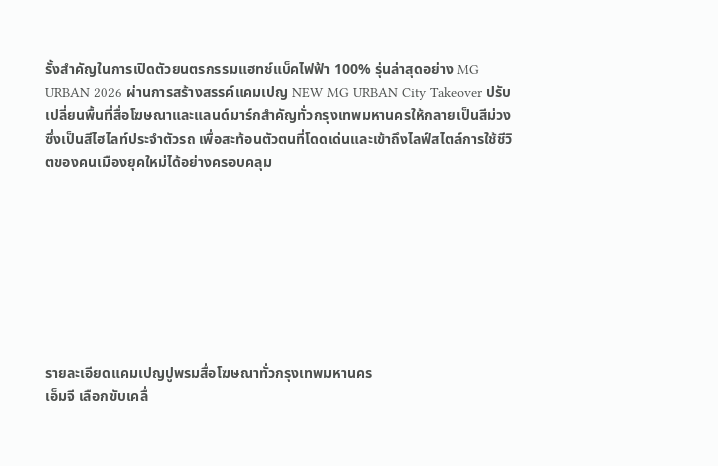รั้งสำคัญในการเปิดตัวยนตรกรรมแฮทช์แบ็คไฟฟ้า 100% รุ่นล่าสุดอย่าง MG URBAN 2026 ผ่านการสร้างสรรค์แคมเปญ NEW MG URBAN City Takeover ปรับเปลี่ยนพื้นที่สื่อโฆษณาและแลนด์มาร์กสำคัญทั่วกรุงเทพมหานครให้กลายเป็นสีม่วง ซึ่งเป็นสีไฮไลท์ประจำตัวรถ เพื่อสะท้อนตัวตนที่โดดเด่นและเข้าถึงไลฟ์สไตล์การใช้ชีวิตของคนเมืองยุคใหม่ได้อย่างครอบคลุม








รายละเอียดแคมเปญปูพรมสื่อโฆษณาทั่วกรุงเทพมหานคร
เอ็มจี เลือกขับเคลื่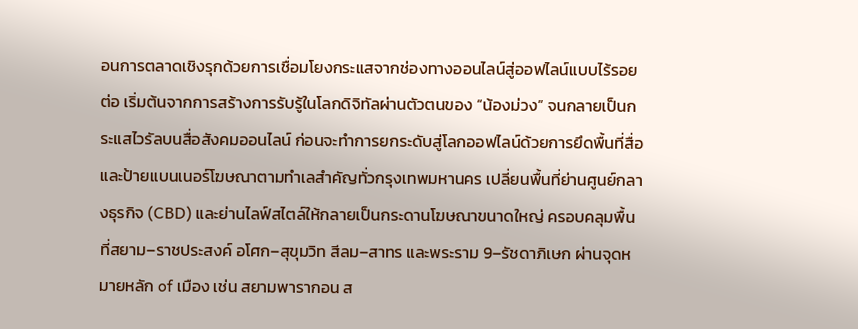อนการตลาดเชิงรุกด้วยการเชื่อมโยงกระแสจากช่องทางออนไลน์สู่ออฟไลน์แบบไร้รอยต่อ เริ่มต้นจากการสร้างการรับรู้ในโลกดิจิทัลผ่านตัวตนของ “น้องม่วง” จนกลายเป็นกระแสไวรัลบนสื่อสังคมออนไลน์ ก่อนจะทำการยกระดับสู่โลกออฟไลน์ด้วยการยึดพื้นที่สื่อและป้ายแบนเนอร์โฆษณาตามทำเลสำคัญทั่วกรุงเทพมหานคร เปลี่ยนพื้นที่ย่านศูนย์กลางธุรกิจ (CBD) และย่านไลฟ์สไตล์ให้กลายเป็นกระดานโฆษณาขนาดใหญ่ ครอบคลุมพื้นที่สยาม–ราชประสงค์ อโศก–สุขุมวิท สีลม–สาทร และพระราม 9–รัชดาภิเษก ผ่านจุดหมายหลัก of เมือง เช่น สยามพารากอน ส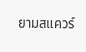ยามสแควร์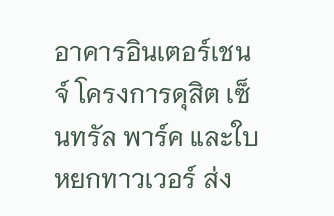อาคารอินเตอร์เชนจ์ โครงการดุสิต เซ็นทรัล พาร์ค และใบหยกทาวเวอร์ ส่ง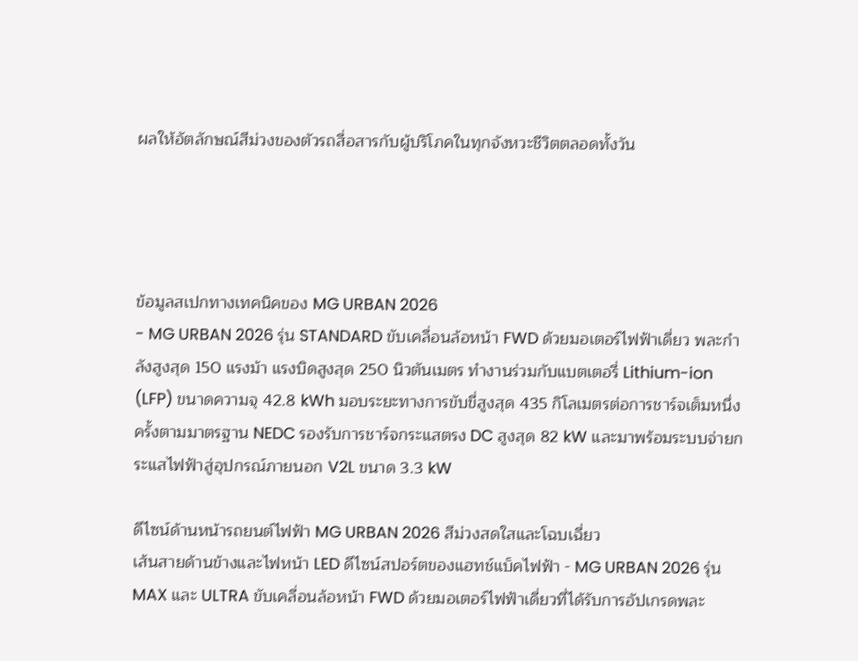ผลให้อัตลักษณ์สีม่วงของตัวรถสื่อสารกับผู้บริโภคในทุกจังหวะชีวิตตลอดทั้งวัน




ข้อมูลสเปกทางเทคนิคของ MG URBAN 2026
- MG URBAN 2026 รุ่น STANDARD ขับเคลื่อนล้อหน้า FWD ด้วยมอเตอร์ไฟฟ้าเดี่ยว พละกำลังสูงสุด 150 แรงม้า แรงบิดสูงสุด 250 นิวตันเมตร ทำงานร่วมกับแบตเตอรี่ Lithium-ion (LFP) ขนาดความจุ 42.8 kWh มอบระยะทางการขับขี่สูงสุด 435 กิโลเมตรต่อการชาร์จเต็มหนึ่งครั้งตามมาตรฐาน NEDC รองรับการชาร์จกระแสตรง DC สูงสุด 82 kW และมาพร้อมระบบจ่ายกระแสไฟฟ้าสู่อุปกรณ์ภายนอก V2L ขนาด 3.3 kW

ดีไซน์ด้านหน้ารถยนต์ไฟฟ้า MG URBAN 2026 สีม่วงสดใสและโฉบเฉี่ยว
เส้นสายด้านข้างและไฟหน้า LED ดีไซน์สปอร์ตของแฮทช์แบ็คไฟฟ้า - MG URBAN 2026 รุ่น MAX และ ULTRA ขับเคลื่อนล้อหน้า FWD ด้วยมอเตอร์ไฟฟ้าเดี่ยวที่ได้รับการอัปเกรดพละ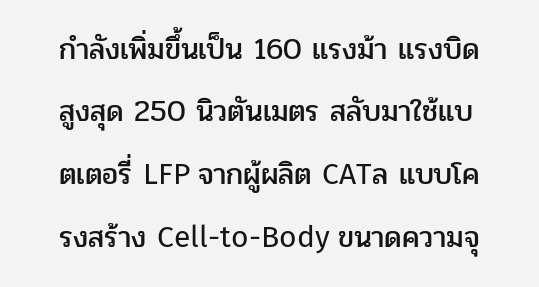กำลังเพิ่มขึ้นเป็น 160 แรงม้า แรงบิดสูงสุด 250 นิวตันเมตร สลับมาใช้แบตเตอรี่ LFP จากผู้ผลิต CATล แบบโครงสร้าง Cell-to-Body ขนาดความจุ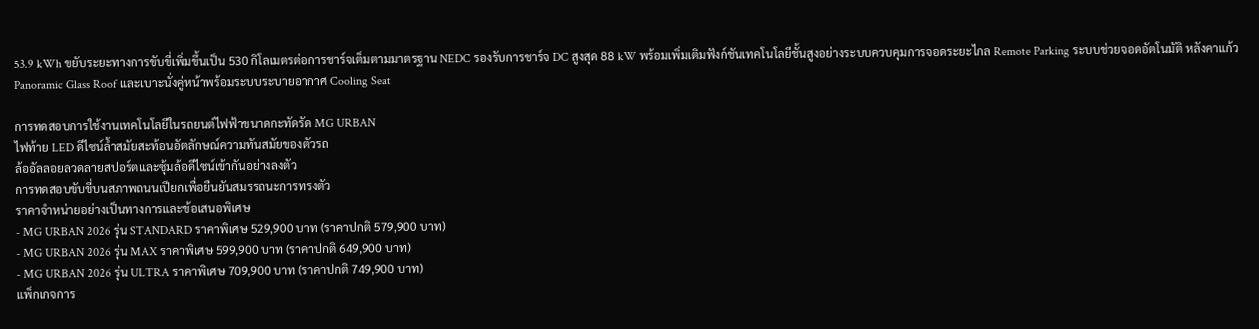53.9 kWh ขยับระยะทางการขับขี่เพิ่มขึ้นเป็น 530 กิโลเมตรต่อการชาร์จเต็มตามมาตรฐาน NEDC รองรับการชาร์จ DC สูงสุด 88 kW พร้อมเพิ่มเติมฟังก์ชันเทคโนโลยีชั้นสูงอย่างระบบควบคุมการจอดระยะไกล Remote Parking ระบบช่วยจอดอัตโนมัติ หลังคาแก้ว Panoramic Glass Roof และเบาะนั่งคู่หน้าพร้อมระบบระบายอากาศ Cooling Seat

การทดสอบการใช้งานเทคโนโลยีในรถยนต์ไฟฟ้าขนาดกะทัดรัด MG URBAN
ไฟท้าย LED ดีไซน์ล้ำสมัยสะท้อนอัตลักษณ์ความทันสมัยของตัวรถ
ล้ออัลลอยลวดลายสปอร์ตและซุ้มล้อดีไซน์เข้ากันอย่างลงตัว
การทดสอบขับขี่บนสภาพถนนเปียกเพื่อยืนยันสมรรถนะการทรงตัว
ราคาจำหน่ายอย่างเป็นทางการและข้อเสนอพิเศษ
- MG URBAN 2026 รุ่น STANDARD ราคาพิเศษ 529,900 บาท (ราคาปกติ 579,900 บาท)
- MG URBAN 2026 รุ่น MAX ราคาพิเศษ 599,900 บาท (ราคาปกติ 649,900 บาท)
- MG URBAN 2026 รุ่น ULTRA ราคาพิเศษ 709,900 บาท (ราคาปกติ 749,900 บาท)
แพ็กเกจการ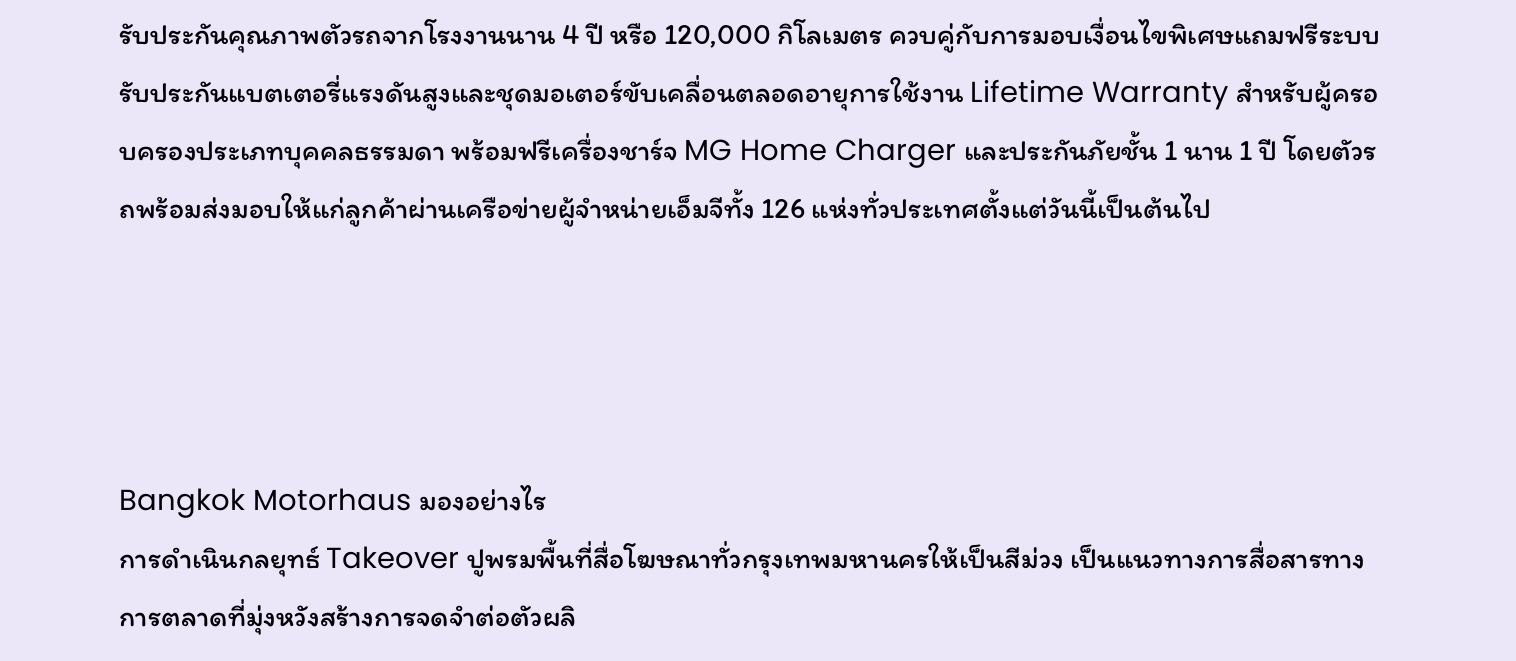รับประกันคุณภาพตัวรถจากโรงงานนาน 4 ปี หรือ 120,000 กิโลเมตร ควบคู่กับการมอบเงื่อนไขพิเศษแถมฟรีระบบรับประกันแบตเตอรี่แรงดันสูงและชุดมอเตอร์ขับเคลื่อนตลอดอายุการใช้งาน Lifetime Warranty สำหรับผู้ครอบครองประเภทบุคคลธรรมดา พร้อมฟรีเครื่องชาร์จ MG Home Charger และประกันภัยชั้น 1 นาน 1 ปี โดยตัวรถพร้อมส่งมอบให้แก่ลูกค้าผ่านเครือข่ายผู้จำหน่ายเอ็มจีทั้ง 126 แห่งทั่วประเทศตั้งแต่วันนี้เป็นต้นไป




Bangkok Motorhaus มองอย่างไร
การดำเนินกลยุทธ์ Takeover ปูพรมพื้นที่สื่อโฆษณาทั่วกรุงเทพมหานครให้เป็นสีม่วง เป็นแนวทางการสื่อสารทางการตลาดที่มุ่งหวังสร้างการจดจำต่อตัวผลิ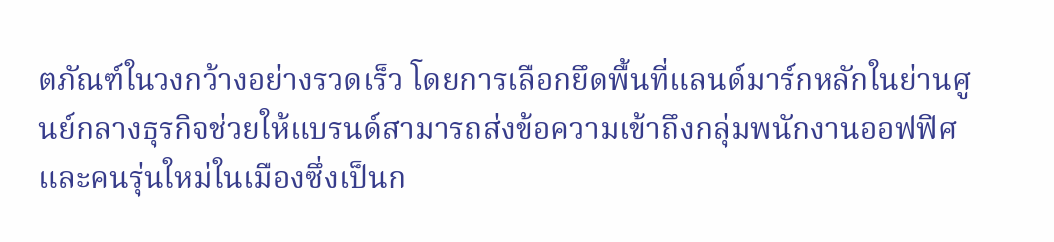ตภัณฑ์ในวงกว้างอย่างรวดเร็ว โดยการเลือกยึดพื้นที่แลนด์มาร์กหลักในย่านศูนย์กลางธุรกิจช่วยให้แบรนด์สามารถส่งข้อความเข้าถึงกลุ่มพนักงานออฟฟิศและคนรุ่นใหม่ในเมืองซึ่งเป็นก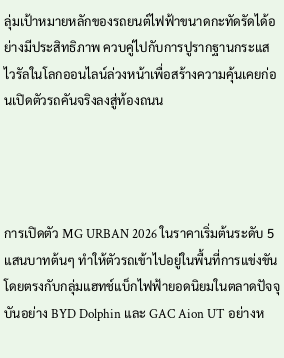ลุ่มเป้าหมายหลักของรถยนต์ไฟฟ้าขนาดกะทัดรัดได้อย่างมีประสิทธิภาพ ควบคู่ไปกับการปูรากฐานกระแสไวรัลในโลกออนไลน์ล่วงหน้าเพื่อสร้างความคุ้นเคยก่อนเปิดตัวรถคันจริงลงสู่ท้องถนน




การเปิดตัว MG URBAN 2026 ในราคาเริ่มต้นระดับ 5 แสนบาทต้นๆ ทำให้ตัวรถเข้าไปอยู่ในพื้นที่การแข่งขันโดยตรงกับกลุ่มแฮทช์แบ็กไฟฟ้ายอดนิยมในตลาดปัจจุบันอย่าง BYD Dolphin และ GAC Aion UT อย่างห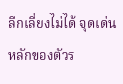ลีกเลี่ยงไม่ได้ จุดเด่นหลักของตัวร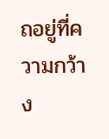ถอยู่ที่ความกว้าง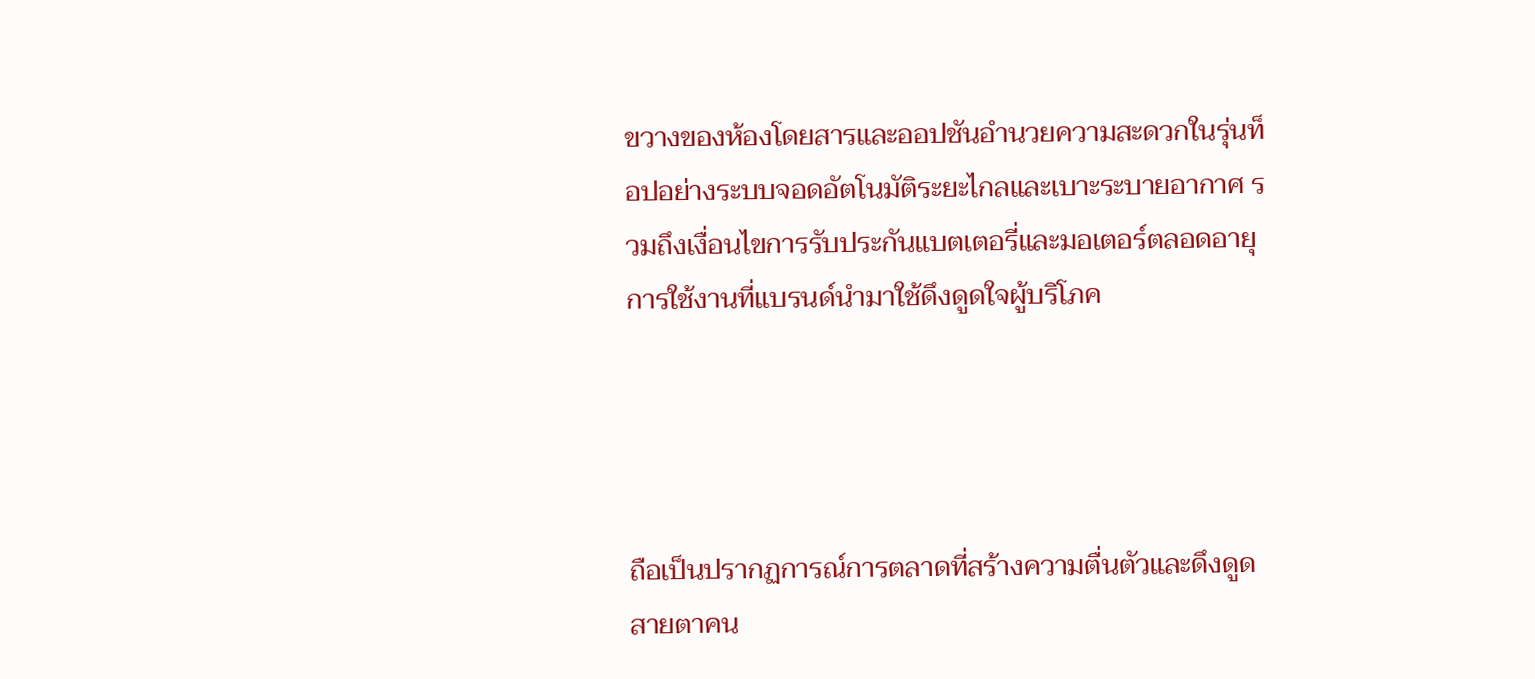ขวางของห้องโดยสารและออปชันอำนวยความสะดวกในรุ่นท็อปอย่างระบบจอดอัตโนมัติระยะไกลและเบาะระบายอากาศ รวมถึงเงื่อนไขการรับประกันแบตเตอรี่และมอเตอร์ตลอดอายุการใช้งานที่แบรนด์นำมาใช้ดึงดูดใจผู้บริโภค




ถือเป็นปรากฏการณ์การตลาดที่สร้างความตื่นตัวและดึงดูดสายตาคน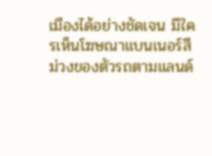เมืองได้อย่างชัดเจน มีใครเห็นโฆษณาแบนเนอร์สีม่วงของตัวรถตามแลนด์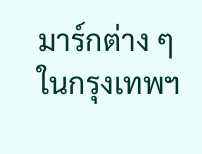มาร์กต่าง ๆ ในกรุงเทพฯ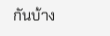กันบ้าง